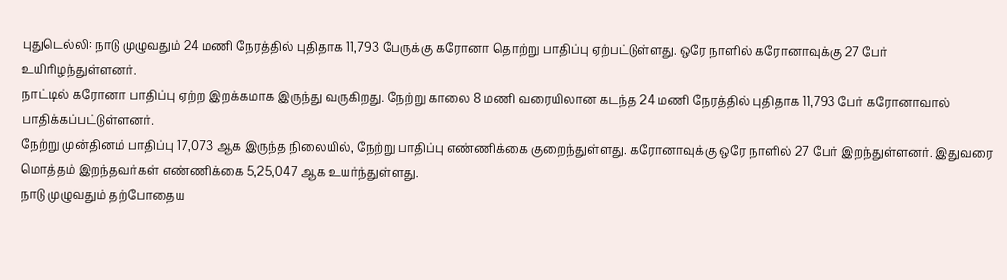புதுடெல்லி: நாடு முழுவதும் 24 மணி நேரத்தில் புதிதாக 11,793 பேருக்கு கரோனா தொற்று பாதிப்பு ஏற்பட்டுள்ளது. ஒரே நாளில் கரோனாவுக்கு 27 பேர் உயிரிழந்துள்ளனர்.
நாட்டில் கரோனா பாதிப்பு ஏற்ற இறக்கமாக இருந்து வருகிறது. நேற்று காலை 8 மணி வரையிலான கடந்த 24 மணி நேரத்தில் புதிதாக 11,793 பேர் கரோனாவால் பாதிக்கப்பட்டுள்ளனர்.
நேற்று முன்தினம் பாதிப்பு 17,073 ஆக இருந்த நிலையில், நேற்று பாதிப்பு எண்ணிக்கை குறைந்துள்ளது. கரோனாவுக்கு ஒரே நாளில் 27 பேர் இறந்துள்ளனர். இதுவரை மொத்தம் இறந்தவர்கள் எண்ணிக்கை 5,25,047 ஆக உயர்ந்துள்ளது.
நாடு முழுவதும் தற்போதைய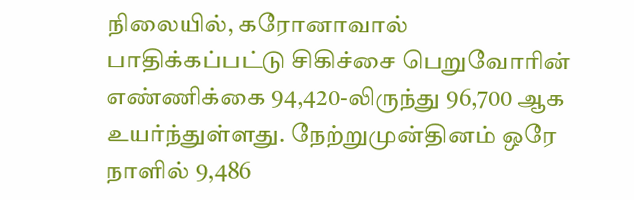நிலையில், கரோனாவால் பாதிக்கப்பட்டு சிகிச்சை பெறுவோரின் எண்ணிக்கை 94,420-லிருந்து 96,700 ஆக உயர்ந்துள்ளது. நேற்றுமுன்தினம் ஒரே நாளில் 9,486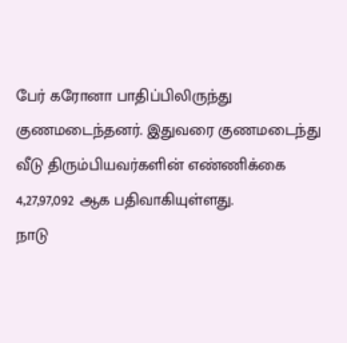பேர் கரோனா பாதிப்பிலிருந்து குணமடைந்தனர். இதுவரை குணமடைந்து வீடு திரும்பியவர்களின் எண்ணிக்கை 4,27,97,092 ஆக பதிவாகியுள்ளது.
நாடு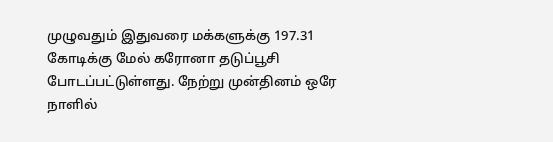முழுவதும் இதுவரை மக்களுக்கு 197.31 கோடிக்கு மேல் கரோனா தடுப்பூசி போடப்பட்டுள்ளது. நேற்று முன்தினம் ஒரே நாளில்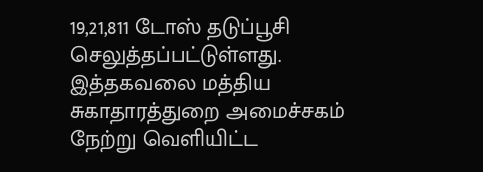19,21,811 டோஸ் தடுப்பூசி செலுத்தப்பட்டுள்ளது. இத்தகவலை மத்திய சுகாதாரத்துறை அமைச்சகம் நேற்று வெளியிட்ட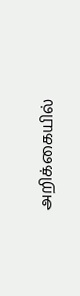அறிக்கையில்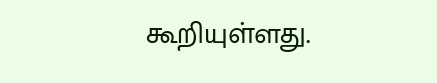கூறியுள்ளது.